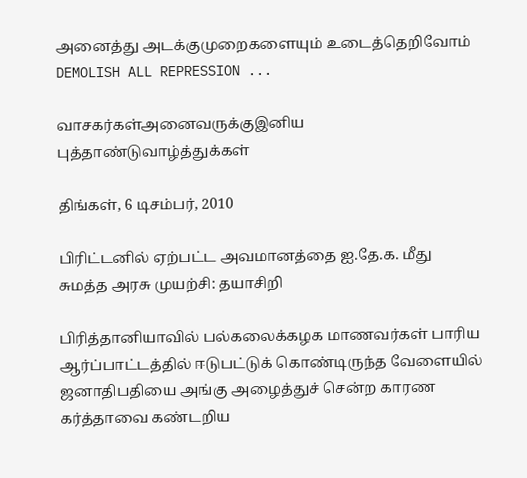அனைத்து அடக்குமுறைகளையும் உடைத்தெறிவோம் DEMOLISH ALL REPRESSION ...

வாசகர்கள்அனைவருக்குஇனிய புத்தாண்டுவாழ்த்துக்கள்

திங்கள், 6 டிசம்பர், 2010

பிரிட்டனில் ஏற்பட்ட அவமானத்தை ஐ.தே.க. மீது சுமத்த அரசு முயற்சி: தயாசிறி

பிரித்தானியாவில் பல்கலைக்கழக மாணவர்கள் பாரிய ஆர்ப்பாட்டத்தில் ஈடுபட்டுக் கொண்டிருந்த வேளையில் ஜனாதிபதியை அங்கு அழைத்துச் சென்ற காரண கர்த்தாவை கண்டறிய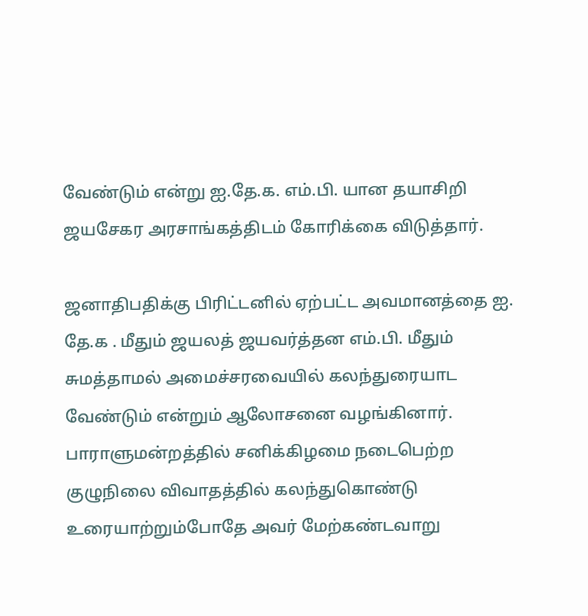வேண்டும் என்று ஐ.தே.க. எம்.பி. யான தயாசிறி ஜயசேகர அரசாங்கத்திடம் கோரிக்கை விடுத்தார்.

ஜனாதிபதிக்கு பிரிட்டனில் ஏற்பட்ட அவமானத்தை ஐ. தே.க . மீதும் ஜயலத் ஜயவர்த்தன எம்.பி. மீதும் சுமத்தாமல் அமைச்சரவையில் கலந்துரையாட வேண்டும் என்றும் ஆலோசனை வழங்கினார்.
பாராளுமன்றத்தில் சனிக்கிழமை நடைபெற்ற குழுநிலை விவாதத்தில் கலந்துகொண்டு உரையாற்றும்போதே அவர் மேற்கண்டவாறு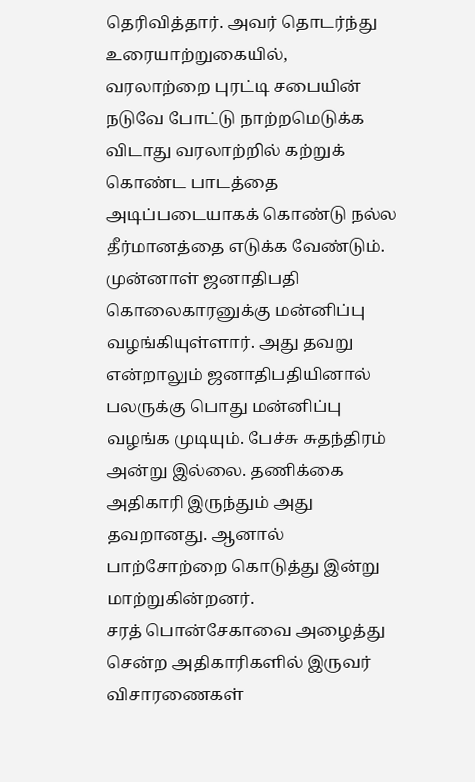தெரிவித்தார். அவர் தொடர்ந்து உரையாற்றுகையில்,
வரலாற்றை புரட்டி சபையின் நடுவே போட்டு நாற்றமெடுக்க விடாது வரலாற்றில் கற்றுக் கொண்ட பாடத்தை அடிப்படையாகக் கொண்டு நல்ல தீர்மானத்தை எடுக்க வேண்டும்.
முன்னாள் ஜனாதிபதி கொலைகாரனுக்கு மன்னிப்பு வழங்கியுள்ளார். அது தவறு என்றாலும் ஜனாதிபதியினால் பலருக்கு பொது மன்னிப்பு வழங்க முடியும். பேச்சு சுதந்திரம் அன்று இல்லை. தணிக்கை அதிகாரி இருந்தும் அது தவறானது. ஆனால் பாற்சோற்றை கொடுத்து இன்று மாற்றுகின்றனர்.
சரத் பொன்சேகாவை அழைத்து சென்ற அதிகாரிகளில் இருவர் விசாரணைகள்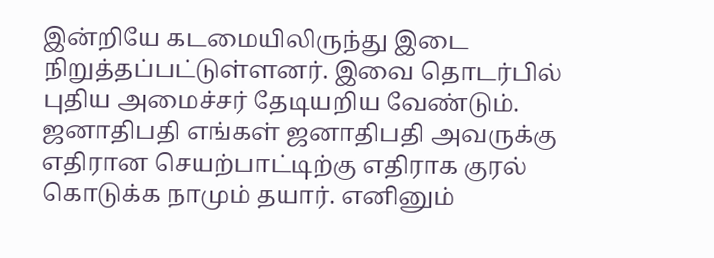இன்றியே கடமையிலிருந்து இடை நிறுத்தப்பட்டுள்ளனர். இவை தொடர்பில் புதிய அமைச்சர் தேடியறிய வேண்டும்.
ஜனாதிபதி எங்கள் ஜனாதிபதி அவருக்கு எதிரான செயற்பாட்டிற்கு எதிராக குரல் கொடுக்க நாமும் தயார். எனினும்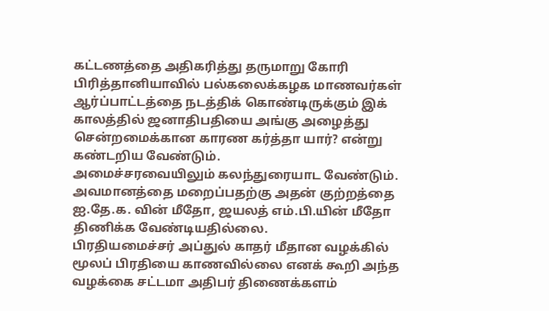கட்டணத்தை அதிகரித்து தருமாறு கோரி பிரித்தானியாவில் பல்கலைக்கழக மாணவர்கள் ஆர்ப்பாட்டத்தை நடத்திக் கொண்டிருக்கும் இக் காலத்தில் ஜனாதிபதியை அங்கு அழைத்து சென்றமைக்கான காரண கர்த்தா யார்? என்று கண்டறிய வேண்டும்.
அமைச்சரவையிலும் கலந்துரையாட வேண்டும். அவமானத்தை மறைப்பதற்கு அதன் குற்றத்தை ஐ.தே.க. வின் மீதோ, ஜயலத் எம்.பி.யின் மீதோ திணிக்க வேண்டியதில்லை.
பிரதியமைச்சர் அப்துல் காதர் மீதான வழக்கில் மூலப் பிரதியை காணவில்லை எனக் கூறி அந்த வழக்கை சட்டமா அதிபர் திணைக்களம்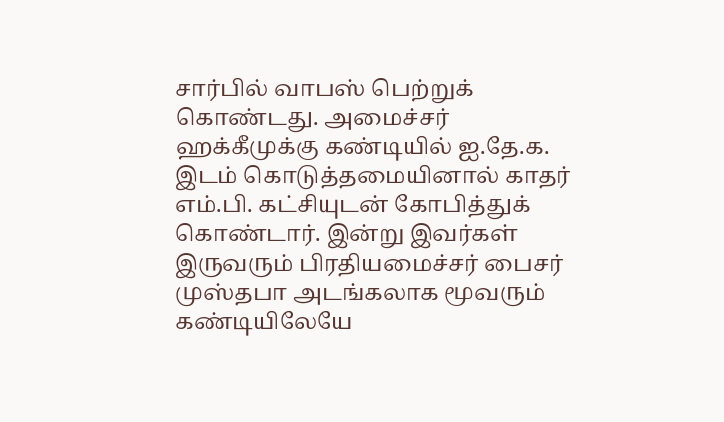சார்பில் வாபஸ் பெற்றுக் கொண்டது. அமைச்சர் ஹக்கீமுக்கு கண்டியில் ஐ.தே.க. இடம் கொடுத்தமையினால் காதர் எம்.பி. கட்சியுடன் கோபித்துக் கொண்டார். இன்று இவர்கள் இருவரும் பிரதியமைச்சர் பைசர் முஸ்தபா அடங்கலாக மூவரும் கண்டியிலேயே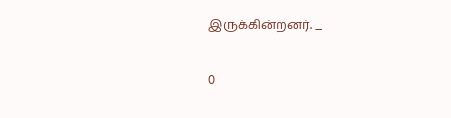இருக்கின்றனர். _

0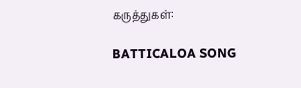கருத்துகள்:

BATTICALOA SONG